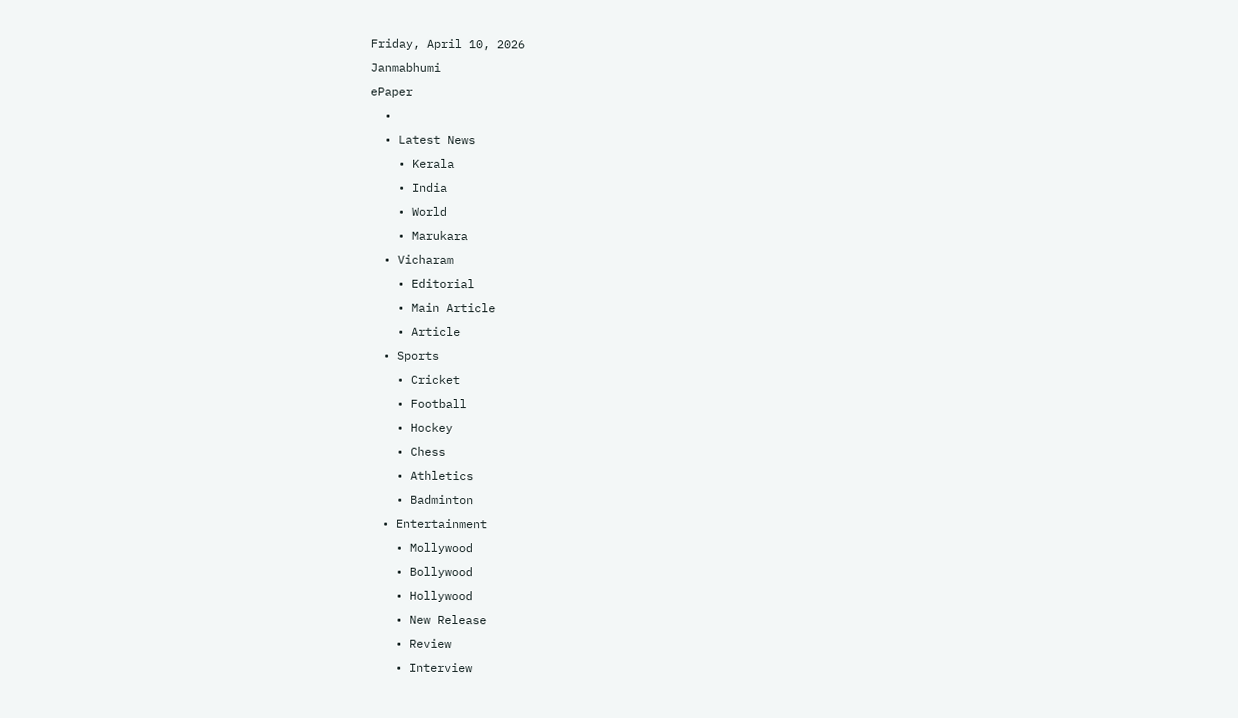Friday, April 10, 2026
Janmabhumi
ePaper
  •
  • Latest News
    • Kerala
    • India
    • World
    • Marukara
  • Vicharam
    • Editorial
    • Main Article
    • Article
  • Sports
    • Cricket
    • Football
    • Hockey
    • Chess
    • Athletics
    • Badminton
  • Entertainment
    • Mollywood
    • Bollywood
    • Hollywood
    • New Release
    • Review
    • Interview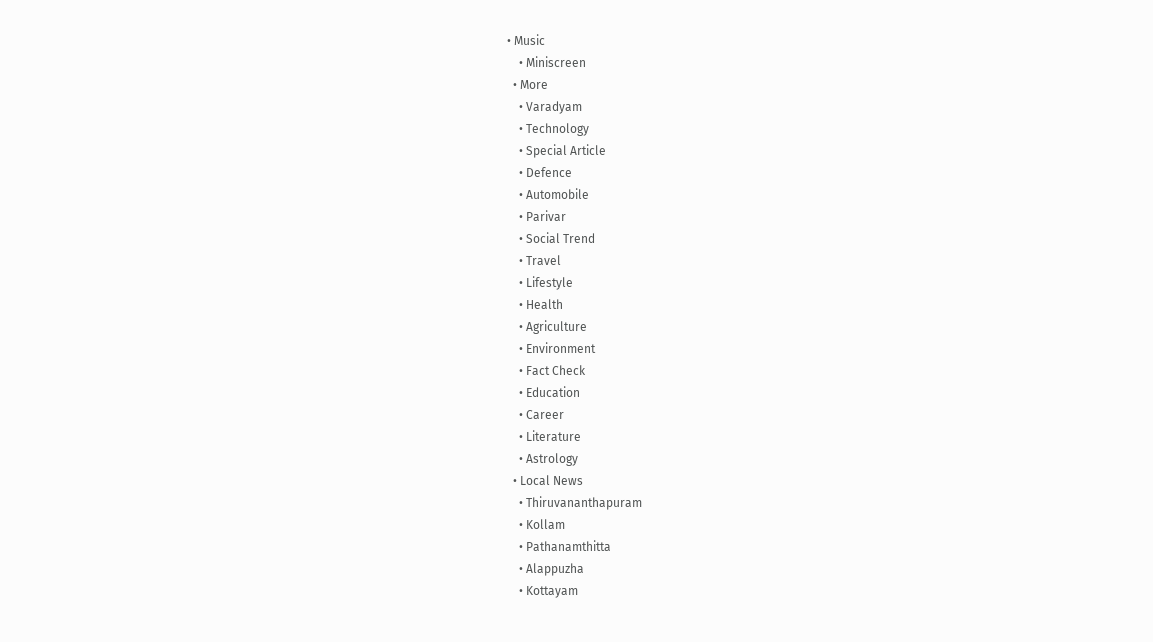• Music
    • Miniscreen
  • More
    • Varadyam
    • Technology
    • Special Article
    • Defence
    • Automobile
    • Parivar
    • Social Trend
    • Travel
    • Lifestyle
    • Health
    • Agriculture
    • Environment
    • Fact Check
    • Education
    • Career
    • Literature
    • Astrology
  • Local News
    • Thiruvananthapuram
    • Kollam
    • Pathanamthitta
    • Alappuzha
    • Kottayam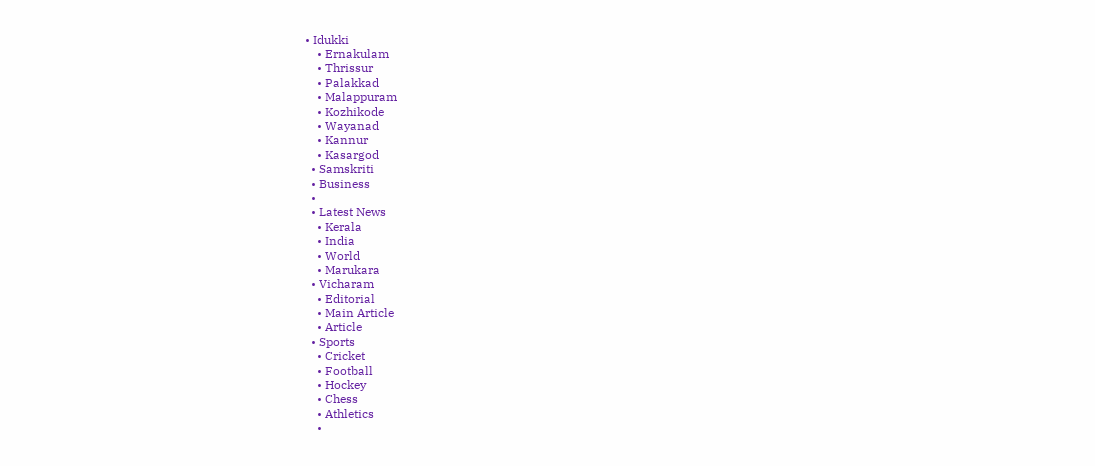• Idukki
    • Ernakulam
    • Thrissur
    • Palakkad
    • Malappuram
    • Kozhikode
    • Wayanad
    • Kannur
    • Kasargod
  • Samskriti
  • Business
  •
  • Latest News
    • Kerala
    • India
    • World
    • Marukara
  • Vicharam
    • Editorial
    • Main Article
    • Article
  • Sports
    • Cricket
    • Football
    • Hockey
    • Chess
    • Athletics
    •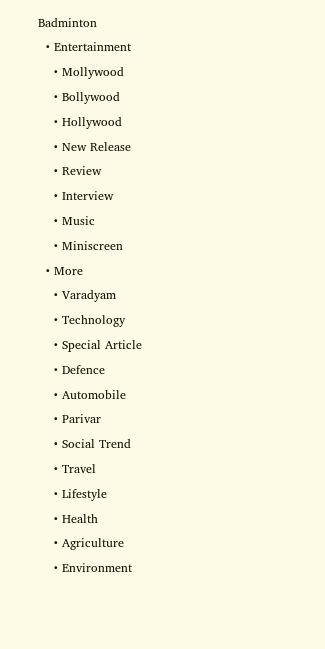Badminton
  • Entertainment
    • Mollywood
    • Bollywood
    • Hollywood
    • New Release
    • Review
    • Interview
    • Music
    • Miniscreen
  • More
    • Varadyam
    • Technology
    • Special Article
    • Defence
    • Automobile
    • Parivar
    • Social Trend
    • Travel
    • Lifestyle
    • Health
    • Agriculture
    • Environment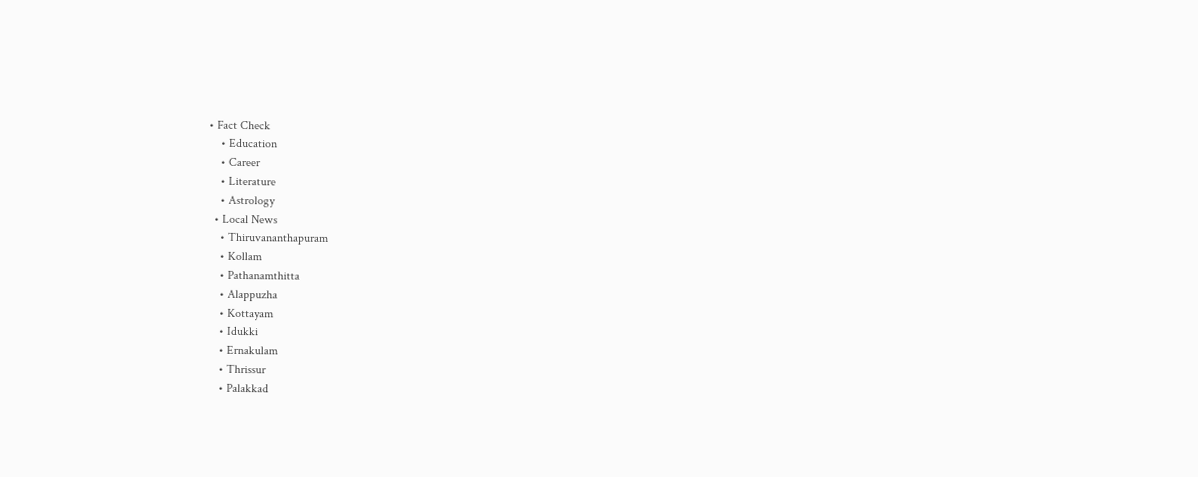• Fact Check
    • Education
    • Career
    • Literature
    • Astrology
  • Local News
    • Thiruvananthapuram
    • Kollam
    • Pathanamthitta
    • Alappuzha
    • Kottayam
    • Idukki
    • Ernakulam
    • Thrissur
    • Palakkad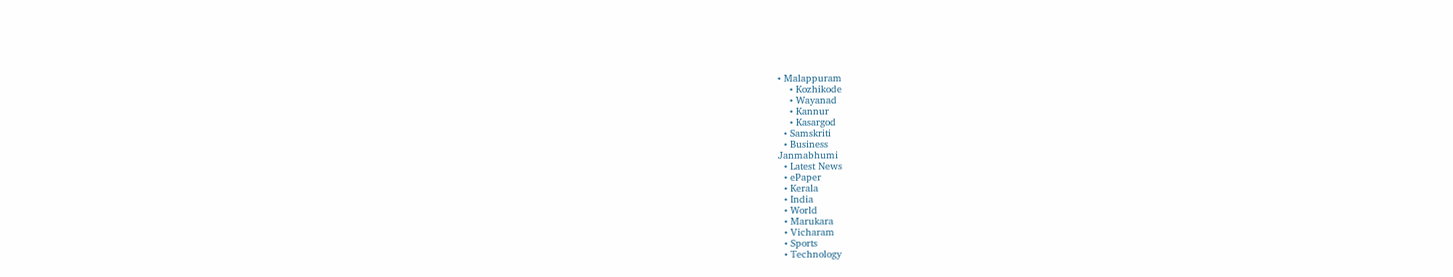• Malappuram
    • Kozhikode
    • Wayanad
    • Kannur
    • Kasargod
  • Samskriti
  • Business
Janmabhumi
  • Latest News
  • ePaper
  • Kerala
  • India
  • World
  • Marukara
  • Vicharam
  • Sports
  • Technology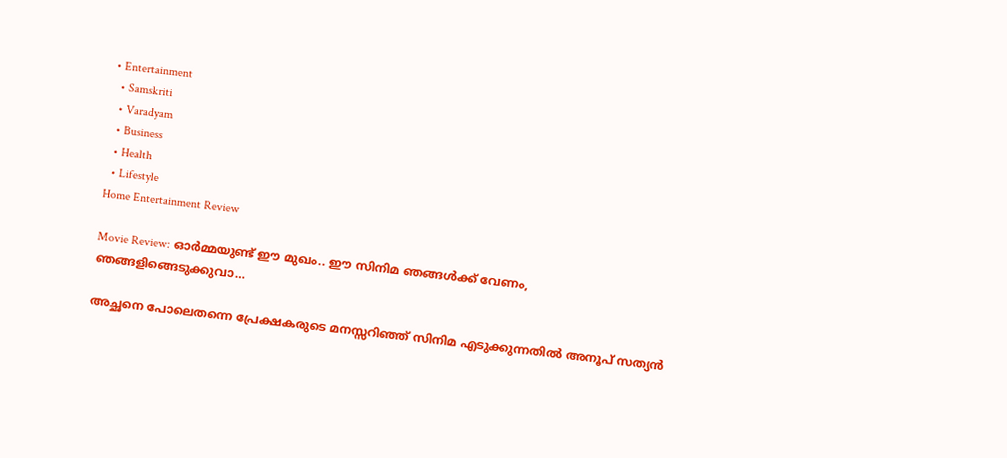• Entertainment
  • Samskriti
  • Varadyam
  • Business
  • Health
  • Lifestyle
Home Entertainment Review

Movie Review: ഓര്‍മ്മയുണ്ട് ഈ മുഖം.. ഈ സിനിമ ഞങ്ങള്‍ക്ക് വേണം, ഞങ്ങളിങ്ങെടുക്കുവാ…

അച്ഛനെ പോലെതന്നെ പ്രേക്ഷകരുടെ മനസ്സറിഞ്ഞ് സിനിമ എടുക്കുന്നതില്‍ അനൂപ് സത്യന്‍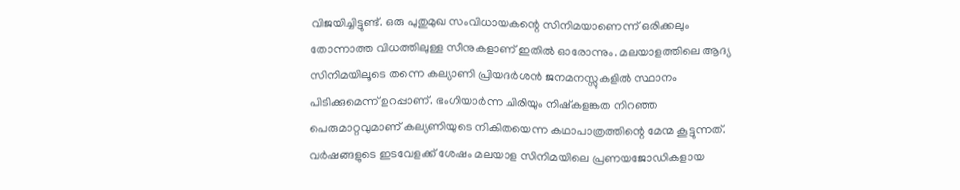വിജയിച്ചിട്ടുണ്ട്. ഒരു പുതുമുഖ സംവിധായകന്റെ സിനിമയാണെന്ന് ഒരിക്കലും തോന്നാത്ത വിധത്തിലുള്ള സീനുകളാണ് ഇതില്‍ ഓരോന്നും. മലയാളത്തിലെ ആദ്യ സിനിമയിലൂടെ തന്നെ കല്യാണി പ്രിയദര്‍ശന്‍ ജനമനസ്സുകളില്‍ സ്ഥാനം പിടിക്കുമെന്ന് ഉറപ്പാണ്. ഭംഗിയാര്‍ന്ന ചിരിയും നിഷ്‌കളങ്കത നിറഞ്ഞ പെരുമാറ്റവുമാണ് കല്യണിയുടെ നികിതയെന്ന കഥാപാത്രത്തിന്റെ മേന്മ കൂട്ടുന്നത്. വര്‍ഷങ്ങളുടെ ഇടവേളക്ക് ശേഷം മലയാള സിനിമയിലെ പ്രണയജോഡികളായ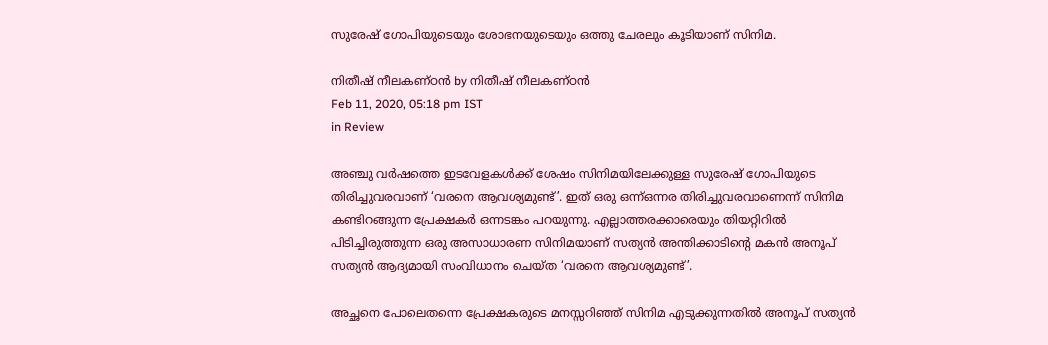സുരേഷ് ഗോപിയുടെയും ശോഭനയുടെയും ഒത്തു ചേരലും കൂടിയാണ് സിനിമ.

നിതീഷ് നീലകണ്ഠന്‍ by നിതീഷ് നീലകണ്ഠന്‍
Feb 11, 2020, 05:18 pm IST
in Review

അഞ്ചു വര്‍ഷത്തെ ഇടവേളകള്‍ക്ക് ശേഷം സിനിമയിലേക്കുള്ള സുരേഷ് ഗോപിയുടെ തിരിച്ചുവരവാണ് ‘വരനെ ആവശ്യമുണ്ട്’. ഇത് ഒരു ഒന്ന്ഒന്നര തിരിച്ചുവരവാണെന്ന് സിനിമ കണ്ടിറങ്ങുന്ന പ്രേക്ഷകര്‍ ഒന്നടങ്കം പറയുന്നു. എല്ലാത്തരക്കാരെയും തിയറ്റിറില്‍ പിടിച്ചിരുത്തുന്ന ഒരു അസാധാരണ സിനിമയാണ് സത്യന്‍ അന്തിക്കാടിന്റെ മകന്‍ അനൂപ് സത്യന്‍ ആദ്യമായി സംവിധാനം ചെയ്ത ‘വരനെ ആവശ്യമുണ്ട്’.

അച്ഛനെ പോലെതന്നെ പ്രേക്ഷകരുടെ മനസ്സറിഞ്ഞ് സിനിമ എടുക്കുന്നതില്‍ അനൂപ് സത്യന്‍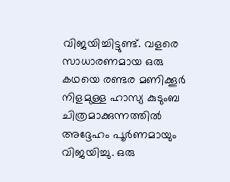വിജയിച്ചിട്ടുണ്ട്. വളരെ സാധാരണമായ ഒരു കഥയെ രണ്ടര മണിക്കൂര്‍ നിളമുള്ള ഹാസ്യ കുടുംബ ചിത്രമാക്കുന്നത്തില്‍ അദ്ദേഹം പൂര്‍ണമായും വിജയിച്ചു. ഒരു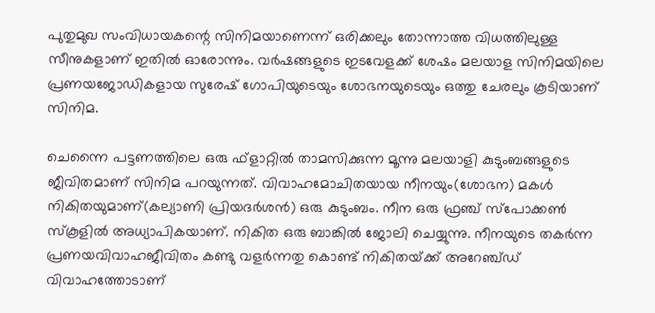പുതുമുഖ സംവിധായകന്റെ സിനിമയാണെന്ന് ഒരിക്കലും തോന്നാത്ത വിധത്തിലുള്ള സീനുകളാണ് ഇതില്‍ ഓരോന്നും. വര്‍ഷങ്ങളുടെ ഇടവേളക്ക് ശേഷം മലയാള സിനിമയിലെ  പ്രണയജോഡികളായ സുരേഷ് ഗോപിയുടെയും ശോഭനയുടെയും ഒത്തു ചേരലും കൂടിയാണ് സിനിമ.

ചെന്നൈ പട്ടണത്തിലെ ഒരു ഫ്ളാറ്റില്‍ താമസിക്കുന്ന മൂന്നു മലയാളി കുടുംബങ്ങളുടെ ജീവിതമാണ് സിനിമ പറയുന്നത്. വിവാഹമോചിതയായ നീനയും(ശോഭന) മകള്‍ നികിതയുമാണ്(കല്യാണി പ്രിയദര്‍ശന്‍) ഒരു കുടുംബം. നീന ഒരു ഫ്രഞ്ച് സ്പോക്കണ്‍ സ്‌കൂളില്‍ അധ്യാപികയാണ്. നികിത ഒരു ബാങ്കില്‍ ജോലി ചെയ്യുന്നു. നീനയുടെ തകര്‍ന്ന പ്രണയവിവാഹജീവിതം കണ്ടു വളര്‍ന്നതു കൊണ്ട് നികിതയ്‌ക്ക് അറേഞ്ച്ഡ് വിവാഹത്തോടാണ്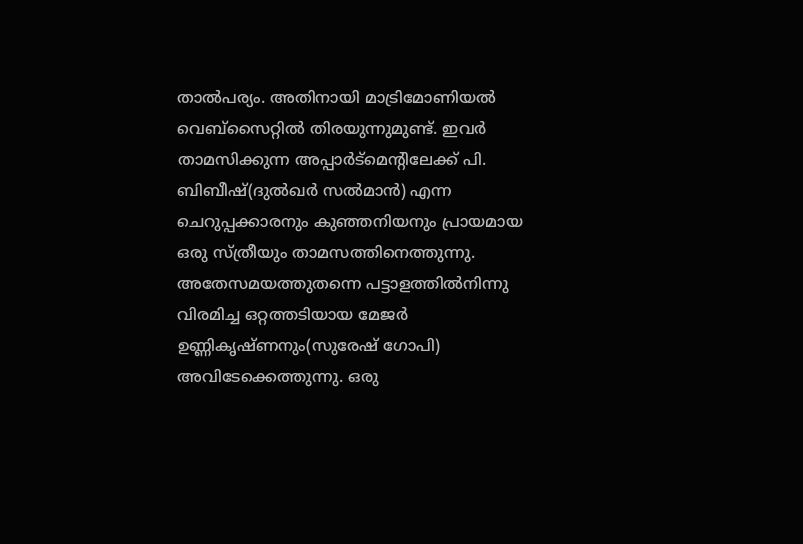താല്‍പര്യം. അതിനായി മാട്രിമോണിയല്‍ വെബ്‌സൈറ്റില്‍ തിരയുന്നുമുണ്ട്. ഇവര്‍ താമസിക്കുന്ന അപ്പാര്‍ട്മെന്റിലേക്ക് പി. ബിബീഷ്(ദുല്‍ഖര്‍ സല്‍മാന്‍) എന്ന ചെറുപ്പക്കാരനും കുഞ്ഞനിയനും പ്രായമായ ഒരു സ്ത്രീയും താമസത്തിനെത്തുന്നു. അതേസമയത്തുതന്നെ പട്ടാളത്തില്‍നിന്നു വിരമിച്ച ഒറ്റത്തടിയായ മേജര്‍ ഉണ്ണികൃഷ്ണനും(സുരേഷ് ഗോപി) അവിടേക്കെത്തുന്നു. ഒരു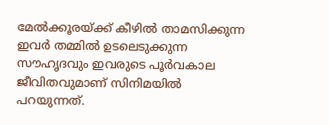മേല്‍ക്കൂരയ്‌ക്ക് കീഴില്‍ താമസിക്കുന്ന ഇവര്‍ തമ്മില്‍ ഉടലെടുക്കുന്ന സൗഹൃദവും ഇവരുടെ പൂര്‍വകാല ജീവിതവുമാണ് സിനിമയില്‍ പറയുന്നത്.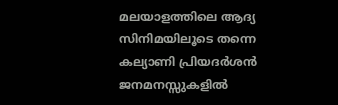മലയാളത്തിലെ ആദ്യ സിനിമയിലൂടെ തന്നെ കല്യാണി പ്രിയദര്‍ശന്‍ ജനമനസ്സുകളില്‍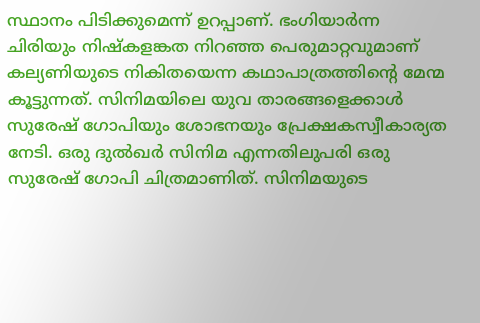സ്ഥാനം പിടിക്കുമെന്ന് ഉറപ്പാണ്. ഭംഗിയാര്‍ന്ന ചിരിയും നിഷ്‌കളങ്കത നിറഞ്ഞ പെരുമാറ്റവുമാണ് കല്യണിയുടെ നികിതയെന്ന കഥാപാത്രത്തിന്റെ മേന്മ കൂട്ടുന്നത്. സിനിമയിലെ യുവ താരങ്ങളെക്കാള്‍ സുരേഷ് ഗോപിയും ശോഭനയും പ്രേക്ഷകസ്വീകാര്യത നേടി. ഒരു ദുല്‍ഖര്‍ സിനിമ എന്നതിലുപരി ഒരു സുരേഷ് ഗോപി ചിത്രമാണിത്. സിനിമയുടെ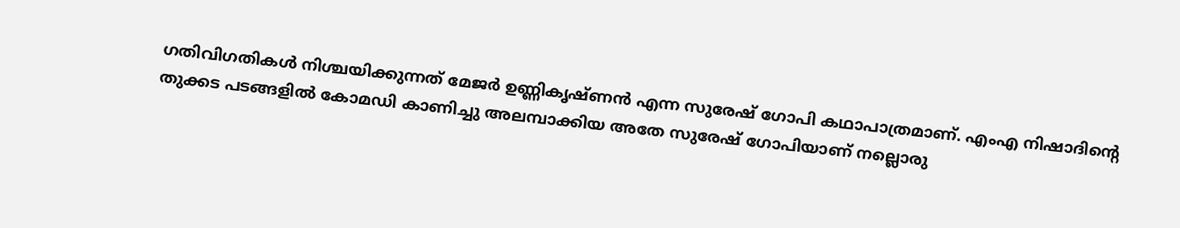ഗതിവിഗതികള്‍ നിശ്ചയിക്കുന്നത് മേജര്‍ ഉണ്ണികൃഷ്ണന്‍ എന്ന സുരേഷ് ഗോപി കഥാപാത്രമാണ്. എംഎ നിഷാദിന്റെ തുക്കട പടങ്ങളില്‍ കോമഡി കാണിച്ചു അലമ്പാക്കിയ അതേ സുരേഷ് ഗോപിയാണ് നല്ലൊരു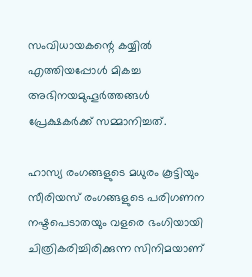സംവിധായകന്റെ കയ്യില്‍ എത്തിയപ്പോള്‍ മികച്ച അഭിനയമുഹൂര്‍ത്തങ്ങള്‍ പ്രേക്ഷകര്‍ക്ക് സമ്മാനിച്ചത്.

ഹാസ്യ രംഗങ്ങളുടെ മധുരം കൂട്ടിയും സീരിയസ് രംഗങ്ങളുടെ പരിഗണന നഷ്ടപെടാതയും വളരെ ഭംഗിയായി ചിത്രികരിച്ചിരിക്കുന്ന സിനിമയാണ്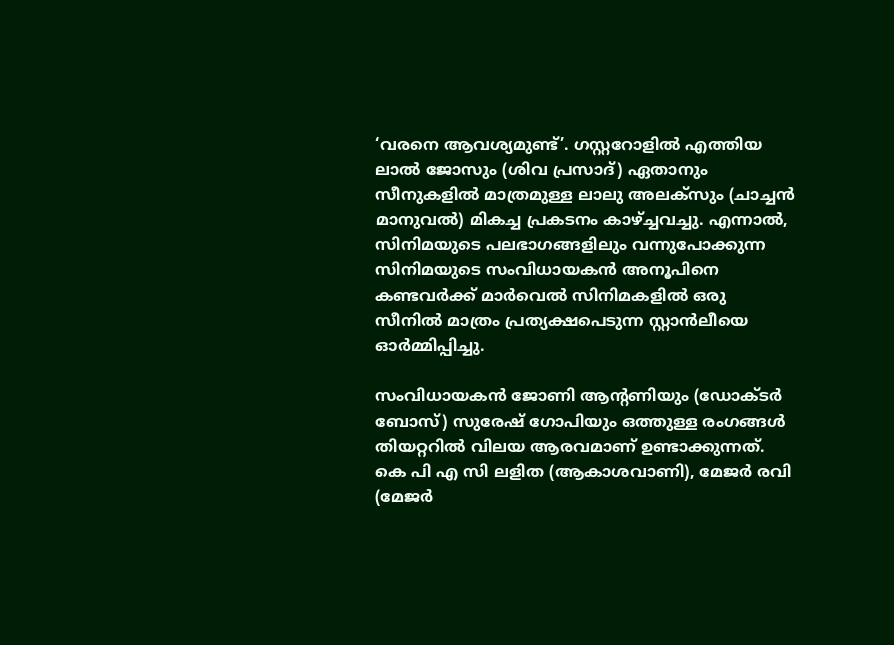‘വരനെ ആവശ്യമുണ്ട്’. ഗസ്റ്ററോളില്‍ എത്തിയ ലാല്‍ ജോസും (ശിവ പ്രസാദ്) ഏതാനും സീനുകളില്‍ മാത്രമുള്ള ലാലു അലക്‌സും (ചാച്ചന്‍ മാനുവല്‍) മികച്ച പ്രകടനം കാഴ്‌ച്ചവച്ചു. എന്നാല്‍, സിനിമയുടെ പലഭാഗങ്ങളിലും വന്നുപോക്കുന്ന സിനിമയുടെ സംവിധായകന്‍ അനൂപിനെ കണ്ടവര്‍ക്ക് മാര്‍വെല്‍ സിനിമകളില്‍ ഒരു സീനില്‍ മാത്രം പ്രത്യക്ഷപെടുന്ന സ്റ്റാന്‍ലീയെ ഓര്‍മ്മിപ്പിച്ചു.

സംവിധായകന്‍ ജോണി ആന്റണിയും (ഡോക്ടര്‍ ബോസ്) സുരേഷ് ഗോപിയും ഒത്തുള്ള രംഗങ്ങള്‍ തിയറ്ററില്‍ വിലയ ആരവമാണ് ഉണ്ടാക്കുന്നത്. കെ പി എ സി ലളിത (ആകാശവാണി), മേജര്‍ രവി (മേജര്‍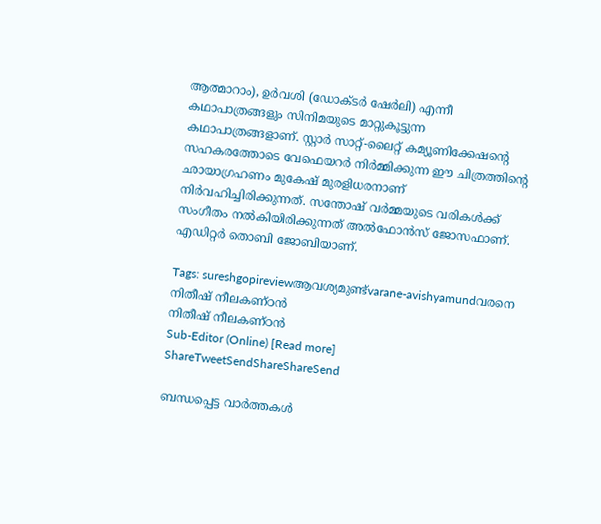ആത്മാറാം), ഉര്‍വശി (ഡോക്ടര്‍ ഷേര്‍ലി) എന്നീ കഥാപാത്രങ്ങളും സിനിമയുടെ മാറ്റുകൂട്ടുന്ന കഥാപാത്രങ്ങളാണ്. സ്റ്റാര്‍ സാറ്റ്-ലൈറ്റ് കമ്യൂണിക്കേഷന്റെ സഹകരത്തോടെ വേഫെയറര്‍ നിര്‍മ്മിക്കുന്ന ഈ ചിത്രത്തിന്റെ ഛായാഗ്രഹണം മുകേഷ് മുരളിധരനാണ് നിര്‍വഹിച്ചിരിക്കുന്നത്. സന്തോഷ് വര്‍മ്മയുടെ വരികള്‍ക്ക് സംഗീതം നല്‍കിയിരിക്കുന്നത് അല്‍ഫോന്‍സ് ജോസഫാണ്. എഡിറ്റര്‍ തൊബി ജോബിയാണ്.

Tags: sureshgopireviewആവശ്യമുണ്ട്varane-avishyamundവരനെ
നിതീഷ് നീലകണ്ഠന്‍
നിതീഷ് നീലകണ്ഠന്‍
Sub-Editor (Online) [Read more]
ShareTweetSendShareShareSend

ബന്ധപ്പെട്ട വാര്‍ത്തകള്‍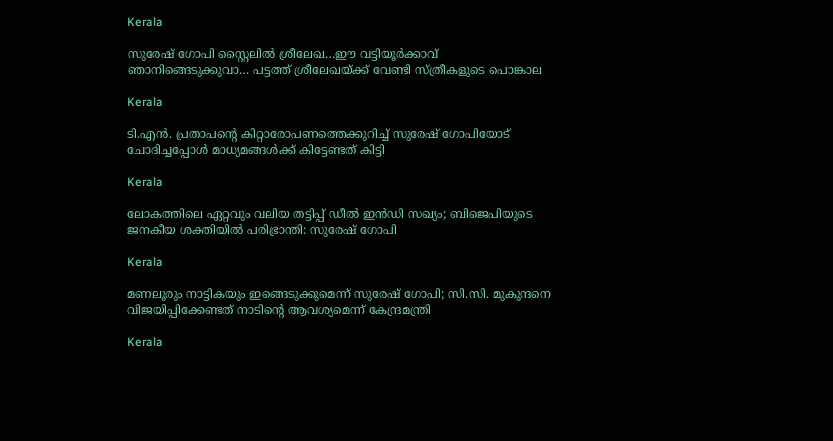Kerala

സുരേഷ് ഗോപി സ്റ്റൈലില്‍ ശ്രീലേഖ…ഈ വട്ടിയൂര്‍ക്കാവ് ഞാനിങ്ങെടുക്കുവാ… പട്ടത്ത് ശ്രീലേഖയ്‌ക്ക് വേണ്ടി സ്ത്രീകളുടെ പൊങ്കാല

Kerala

ടി.എന്‍. പ്രതാപന്റെ കിറ്റാരോപണത്തെക്കുറിച്ച് സുരേഷ് ഗോപിയോട് ചോദിച്ചപ്പോള്‍ മാധ്യമങ്ങള്‍ക്ക് കിട്ടേണ്ടത് കിട്ടി

Kerala

ലോകത്തിലെ ഏറ്റവും വലിയ തട്ടിപ്പ് ഡീല്‍ ഇന്‍ഡി സഖ്യം; ബിജെപിയുടെ ജനകീയ ശക്തിയിൽ പരിഭ്രാന്തി: സുരേഷ് ഗോപി

Kerala

മണലൂരും നാട്ടികയും ഇങ്ങെടുക്കുമെന്ന് സുരേഷ് ഗോപി; സി.സി. മുകുന്ദനെ വിജയിപ്പിക്കേണ്ടത് നാടിന്റെ ആവശ്യമെന്ന് കേന്ദ്രമന്ത്രി

Kerala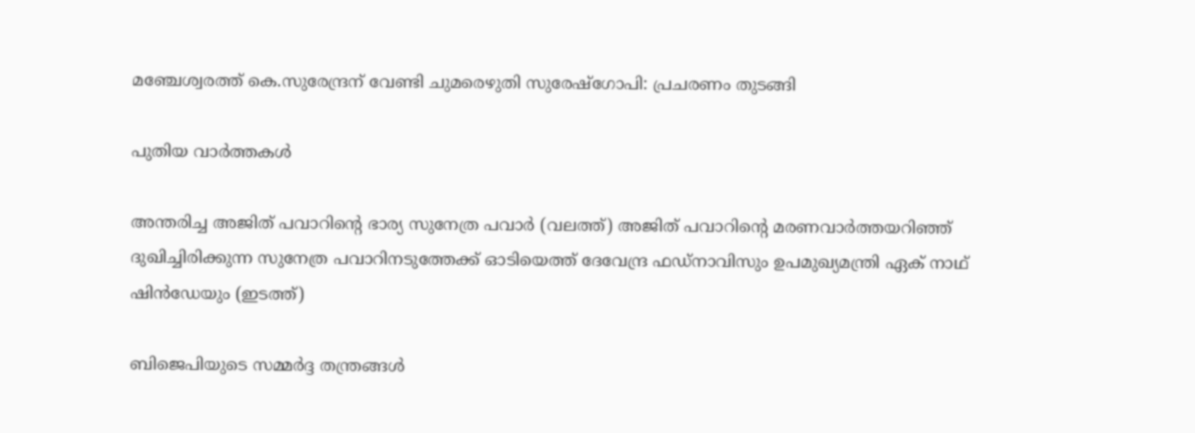മഞ്ചേശ്വരത്ത് കെ.സുരേന്ദ്രന് വേണ്ടി ചുമരെഴുതി സുരേഷ്‌ഗോപി: പ്രചരണം തുടങ്ങി

പുതിയ വാര്‍ത്തകള്‍

അന്തരിച്ച അജിത് പവാറിന്‍റെ ഭാര്യ സുനേത്ര പവാര്‍ (വലത്ത്) അജിത് പവാറിന്‍റെ മരണവാര്‍ത്തയറിഞ്ഞ് ദുഖിച്ചിരിക്കുന്ന സുനേത്ര പവാറിനടുത്തേക്ക് ഓടിയെത്ത് ദേവേന്ദ്ര ഫഡ്നാവിസും ഉപമുഖ്യമന്ത്രി ഏക് നാഥ് ഷിന്‍ഡേയും (ഇടത്ത്)

ബിജെപിയുടെ സമ്മര്‍ദ്ദ തന്ത്രങ്ങള്‍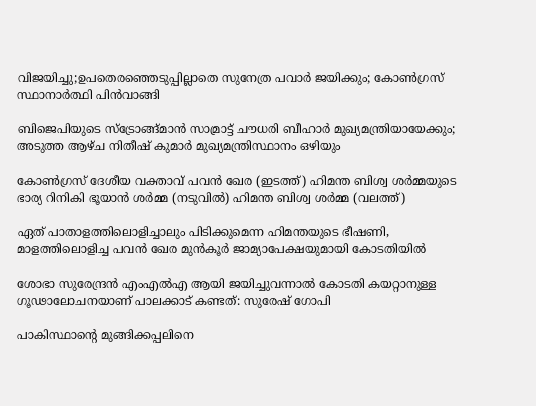വിജയിച്ചു;ഉപതെരഞ്ഞെടുപ്പില്ലാതെ സുനേത്ര പവാര്‍ ജയിക്കും; കോണ്‍ഗ്രസ് സ്ഥാനാര്‍ത്ഥി പിന്‍വാങ്ങി

ബിജെപിയുടെ സ്ട്രോങ്ങ്മാന്‍ സാമ്രാട്ട് ചൗധരി ബീഹാര്‍ മുഖ്യമന്ത്രിയായേക്കും; അടുത്ത ആഴ്ച നിതീഷ് കുമാര്‍ മുഖ്യമന്ത്രിസ്ഥാനം ഒഴിയും

കോണ്‍ഗ്രസ് ദേശീയ വക്താവ് പവന്‍ ഖേര (ഇടത്ത്) ഹിമന്ത ബിശ്വ ശര്‍മ്മയുടെ ഭാര്യ റിനികി ഭൂയാന്‍ ശര്‍മ്മ (നടുവില്‍) ഹിമന്ത ബിശ്വ ശര്‍മ്മ (വലത്ത്)

ഏത് പാതാളത്തിലൊളിച്ചാലും പിടിക്കുമെന്ന ഹിമന്തയുടെ ഭീഷണി, മാളത്തിലൊളിച്ച പവന്‍ ഖേര മുന്‍കൂര്‍ ജാമ്യാപേക്ഷയുമായി കോടതിയില്‍

ശോഭാ സുരേന്ദ്രന്‍ എംഎല്‍എ ആയി ജയിച്ചുവന്നാല്‍ കോടതി കയറ്റാനുള്ള ഗൂഢാലോചനയാണ് പാലക്കാട് കണ്ടത്: സുരേഷ് ഗോപി

പാകിസ്ഥാന്‍റെ മുങ്ങിക്കപ്പലിനെ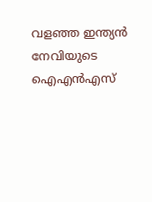വളഞ്ഞ ഇന്ത്യന്‍ നേവിയുടെ ഐഎന്‍എസ്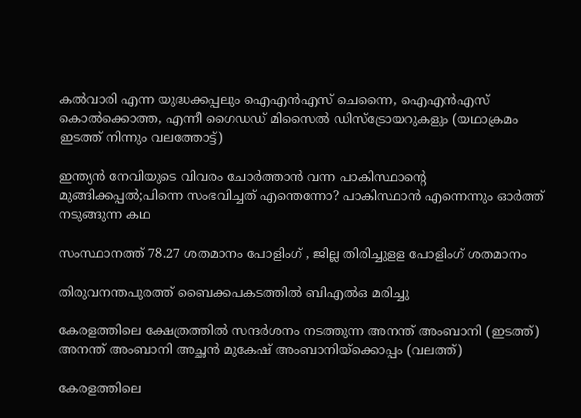കല്‍വാരി എന്ന യുദ്ധക്കപ്പലും ഐഎന്‍എസ് ചെന്നൈ, ഐഎന്‍എസ് കൊല്‍ക്കൊത്ത, എന്നീ ഗൈഡഡ് മിസൈല്‍ ഡിസ്ട്രോയറുകളും (യഥാക്രമം ഇടത്ത് നിന്നും വലത്തോട്ട്)

ഇന്ത്യന്‍ നേവിയുടെ വിവരം ചോര്‍ത്താന്‍ വന്ന പാകിസ്ഥാന്റെ മുങ്ങിക്കപ്പല്‍;പിന്നെ സംഭവിച്ചത് എന്തെന്നോ? പാകിസ്ഥാന്‍ എന്നെന്നും ഓര്‍ത്ത് നടുങ്ങുന്ന കഥ

സംസ്ഥാനത്ത് 78.27 ശതമാനം പോളിംഗ് , ജില്ല തിരിച്ചുളള പോളിംഗ് ശതമാനം

തിരുവനന്തപുരത്ത് ബൈക്കപകടത്തില്‍ ബിഎല്‍ഒ മരിച്ചു

കേരളത്തിലെ ക്ഷേത്രത്തില്‍ സന്ദര്‍ശനം നടത്തുന്ന അനന്ത് അംബാനി (ഇടത്ത്) അനന്ത് അംബാനി അച്ഛന്‍ മുകേഷ് അംബാനിയ്ക്കൊപ്പം (വലത്ത്)

കേരളത്തിലെ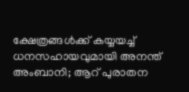ക്ഷേത്രങ്ങള്‍ക്ക് കയ്യയച്ച് ധനസഹായവുമായി അനന്ത് അംബാനി; ആറ് പുരാതന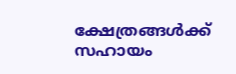ക്ഷേത്രങ്ങൾക്ക് സഹായം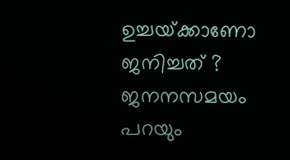ഉച്ചയ്‌ക്കാണോ ജനിച്ചത് ? ജനനസമയം പറയും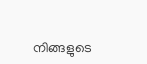നിങ്ങളുടെ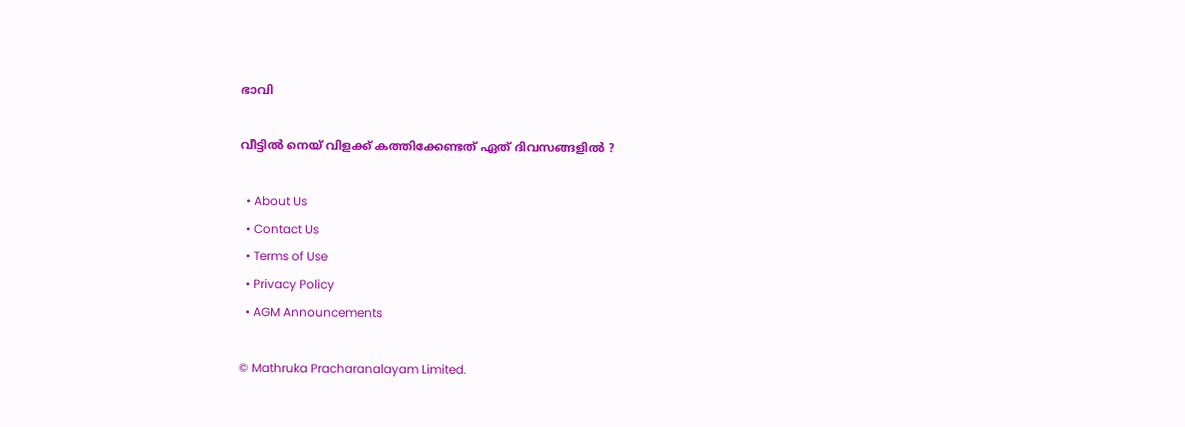ഭാവി

വീട്ടിൽ നെയ് വിളക്ക് കത്തിക്കേണ്ടത് ഏത് ദിവസങ്ങളിൽ ?

  • About Us
  • Contact Us
  • Terms of Use
  • Privacy Policy
  • AGM Announcements

© Mathruka Pracharanalayam Limited.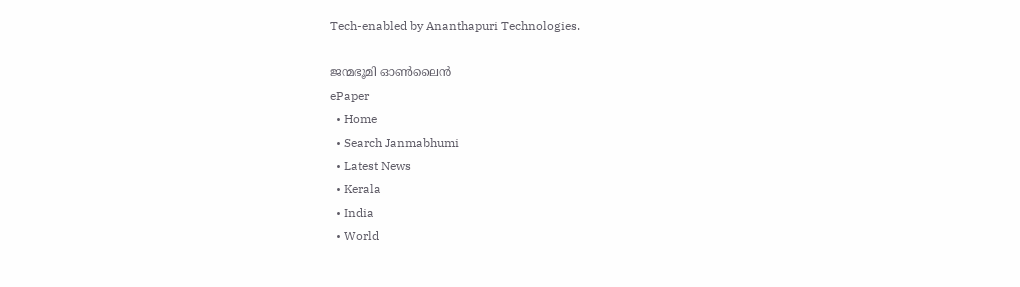Tech-enabled by Ananthapuri Technologies.

ജന്മഭൂമി ഓണ്‍ലൈന്‍
ePaper
  • Home
  • Search Janmabhumi
  • Latest News
  • Kerala
  • India
  • World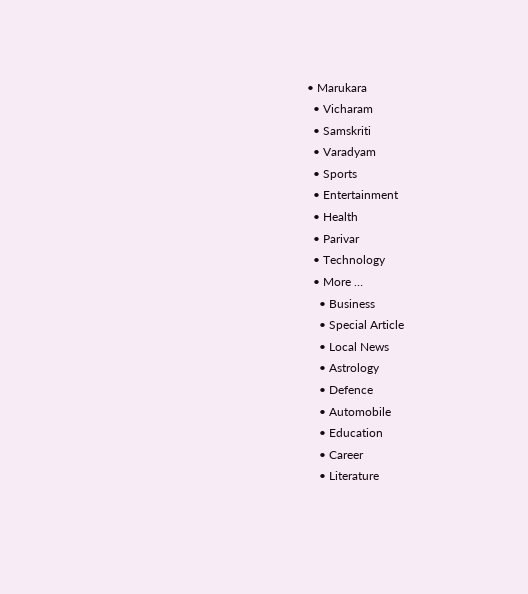• Marukara
  • Vicharam
  • Samskriti
  • Varadyam
  • Sports
  • Entertainment
  • Health
  • Parivar
  • Technology
  • More …
    • Business
    • Special Article
    • Local News
    • Astrology
    • Defence
    • Automobile
    • Education
    • Career
    • Literature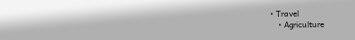• Travel
    • Agriculture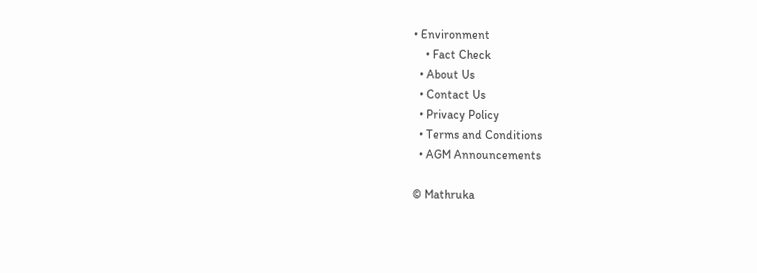• Environment
    • Fact Check
  • About Us
  • Contact Us
  • Privacy Policy
  • Terms and Conditions
  • AGM Announcements

© Mathruka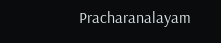Pracharanalayam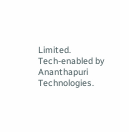Limited.
Tech-enabled by Ananthapuri Technologies.